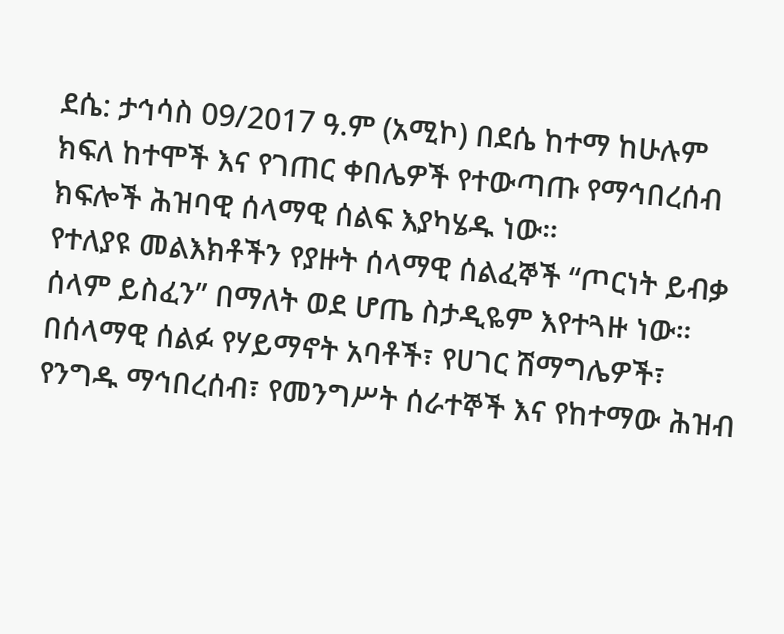ደሴ: ታኅሳስ 09/2017 ዓ.ም (አሚኮ) በደሴ ከተማ ከሁሉም ክፍለ ከተሞች እና የገጠር ቀበሌዎች የተውጣጡ የማኅበረሰብ ክፍሎች ሕዝባዊ ሰላማዊ ሰልፍ እያካሄዱ ነው።
የተለያዩ መልእክቶችን የያዙት ሰላማዊ ሰልፈኞች “ጦርነት ይብቃ ሰላም ይስፈን” በማለት ወደ ሆጤ ስታዲዬም እየተጓዙ ነው።
በሰላማዊ ሰልፉ የሃይማኖት አባቶች፣ የሀገር ሽማግሌዎች፣ የንግዱ ማኅበረሰብ፣ የመንግሥት ሰራተኞች እና የከተማው ሕዝብ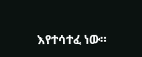እየተሳተፈ ነው።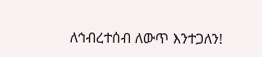ለኅብረተሰብ ለውጥ እንተጋለን!